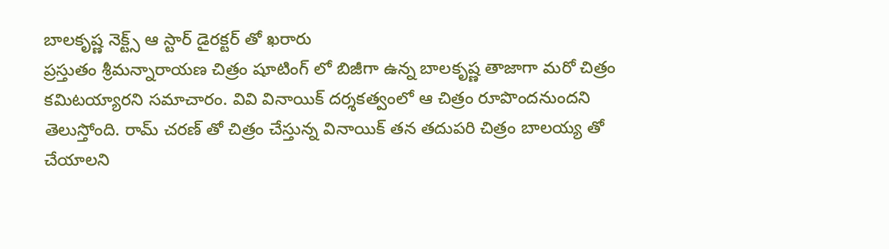బాలకృష్ణ నెక్ట్స్ ఆ స్టార్ డైరక్టర్ తో ఖరారు
ప్రస్తుతం శ్రీమన్నారాయణ చిత్రం షూటింగ్ లో బిజీగా ఉన్న బాలకృష్ణ తాజాగా మరో చిత్రం కమిటయ్యారని సమాచారం. వివి వినాయిక్ దర్శకత్వంలో ఆ చిత్రం రూపొందనుందని తెలుస్తోంది. రామ్ చరణ్ తో చిత్రం చేస్తున్న వినాయిక్ తన తదుపరి చిత్రం బాలయ్య తో చేయాలని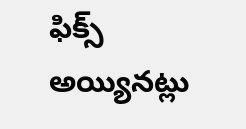ఫిక్స్ అయ్యినట్లు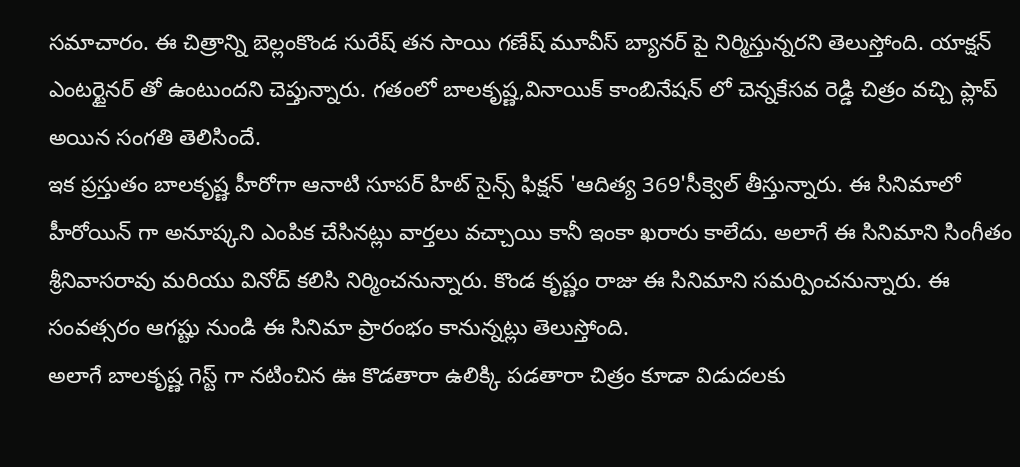సమాచారం. ఈ చిత్రాన్ని బెల్లంకొండ సురేష్ తన సాయి గణేష్ మూవీస్ బ్యానర్ పై నిర్మిస్తున్నరని తెలుస్తోంది. యాక్షన్ ఎంటర్టైనర్ తో ఉంటుందని చెప్తున్నారు. గతంలో బాలకృష్ణ,వినాయిక్ కాంబినేషన్ లో చెన్నకేసవ రెడ్డి చిత్రం వచ్చి ప్లాప్ అయిన సంగతి తెలిసిందే.
ఇక ప్రస్తుతం బాలకృష్ణ హీరోగా ఆనాటి సూపర్ హిట్ సైన్స్ ఫిక్షన్ 'ఆదిత్య 369'సీక్వెల్ తీస్తున్నారు. ఈ సినిమాలో హీరోయిన్ గా అనూష్కని ఎంపిక చేసినట్లు వార్తలు వచ్చాయి కానీ ఇంకా ఖరారు కాలేదు. అలాగే ఈ సినిమాని సింగీతం శ్రీనివాసరావు మరియు వినోద్ కలిసి నిర్మించనున్నారు. కొండ కృష్ణం రాజు ఈ సినిమాని సమర్పించనున్నారు. ఈ సంవత్సరం ఆగష్టు నుండి ఈ సినిమా ప్రారంభం కానున్నట్లు తెలుస్తోంది.
అలాగే బాలకృష్ణ గెస్ట్ గా నటించిన ఊ కొడతారా ఉలిక్కి పడతారా చిత్రం కూడా విడుదలకు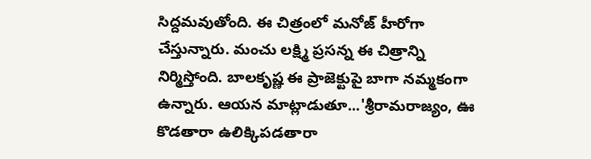సిద్దమవుతోంది. ఈ చిత్రంలో మనోజ్ హీరోగా చేస్తున్నారు. మంచు లక్ష్మి ప్రసన్న ఈ చిత్రాన్ని నిర్మిస్తోంది. బాలకృష్ణ ఈ ప్రాజెక్టుపై బాగా నమ్మకంగా ఉన్నారు. ఆయన మాట్లాడుతూ...'శ్రీరామరాజ్యం, ఊ కొడతారా ఉలిక్కిపడతారా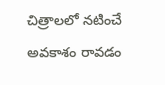చిత్రాలలో నటించే అవకాశం రావడం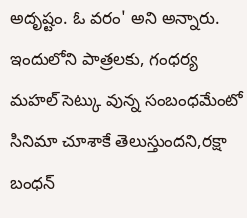అదృష్టం. ఓ వరం' అని అన్నారు. ఇందులోని పాత్రలకు, గంధర్య మహల్ సెట్కు వున్న సంబంధమేంటో సినిమా చూశాకే తెలుస్తుందని,రక్షా బంధన్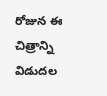రోజున ఈ చిత్రాన్ని విడుదల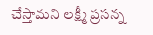చేస్తామని లక్ష్మీ ప్రసన్న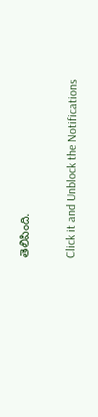తెలిపింది.


Click it and Unblock the Notifications